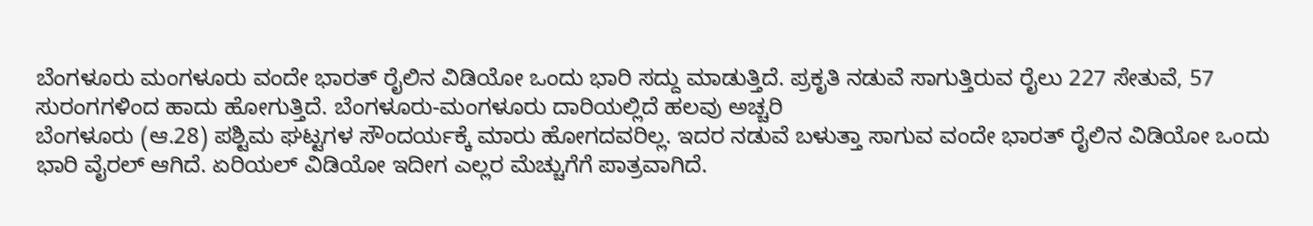ಬೆಂಗಳೂರು ಮಂಗಳೂರು ವಂದೇ ಭಾರತ್ ರೈಲಿನ ವಿಡಿಯೋ ಒಂದು ಭಾರಿ ಸದ್ದು ಮಾಡುತ್ತಿದೆ. ಪ್ರಕೃತಿ ನಡುವೆ ಸಾಗುತ್ತಿರುವ ರೈಲು 227 ಸೇತುವೆ, 57 ಸುರಂಗಗಳಿಂದ ಹಾದು ಹೋಗುತ್ತಿದೆ. ಬೆಂಗಳೂರು-ಮಂಗಳೂರು ದಾರಿಯಲ್ಲಿದೆ ಹಲವು ಅಚ್ಚರಿ
ಬೆಂಗಳೂರು (ಆ.28) ಪಶ್ಟಿಮ ಘಟ್ಟಗಳ ಸೌಂದರ್ಯಕ್ಕೆ ಮಾರು ಹೋಗದವರಿಲ್ಲ. ಇದರ ನಡುವೆ ಬಳುತ್ತಾ ಸಾಗುವ ವಂದೇ ಭಾರತ್ ರೈಲಿನ ವಿಡಿಯೋ ಒಂದು ಭಾರಿ ವೈರಲ್ ಆಗಿದೆ. ಏರಿಯಲ್ ವಿಡಿಯೋ ಇದೀಗ ಎಲ್ಲರ ಮೆಚ್ಚುಗೆಗೆ ಪಾತ್ರವಾಗಿದೆ.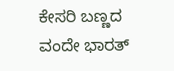ಕೇಸರಿ ಬಣ್ಣದ ವಂದೇ ಭಾರತ್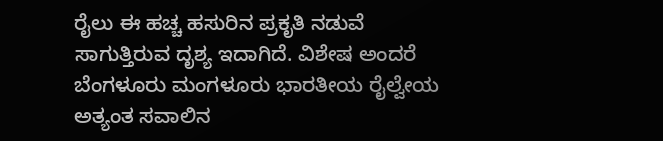ರೈಲು ಈ ಹಚ್ಚ ಹಸುರಿನ ಪ್ರಕೃತಿ ನಡುವೆ ಸಾಗುತ್ತಿರುವ ದೃಶ್ಯ ಇದಾಗಿದೆ. ವಿಶೇಷ ಅಂದರೆ ಬೆಂಗಳೂರು ಮಂಗಳೂರು ಭಾರತೀಯ ರೈಲ್ವೇಯ ಅತ್ಯಂತ ಸವಾಲಿನ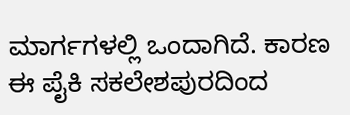ಮಾರ್ಗಗಳಲ್ಲಿ ಒಂದಾಗಿದೆ. ಕಾರಣ ಈ ಪೈಕಿ ಸಕಲೇಶಪುರದಿಂದ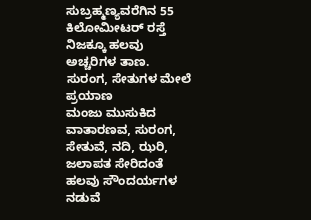ಸುಬ್ರಹ್ಮಣ್ಯವರೆಗಿನ 55 ಕಿಲೋಮೀಟರ್ ರಸ್ತೆ ನಿಜಕ್ಕೂ ಹಲವು ಅಚ್ಚರಿಗಳ ತಾಣ.
ಸುರಂಗ, ಸೇತುಗಳ ಮೇಲೆ ಪ್ರಯಾಣ
ಮಂಜು ಮುಸುಕಿದ ವಾತಾರಣವ, ಸುರಂಗ, ಸೇತುವೆ, ನದಿ, ಝರಿ, ಜಲಾಪತ ಸೇರಿದಂತೆ ಹಲವು ಸೌಂದರ್ಯಗಳ ನಡುವೆ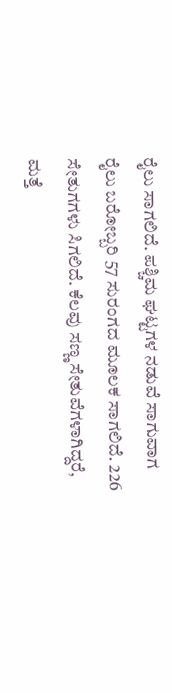ರೈಲು ಸಾಗಲಿದೆ. ಪಶ್ಚಿಮ ಘಟ್ಟಗಳ ನಡುವೆ ಸಾಗುವಾಗ ರೈಲು ಬರೋಬ್ಬರಿ 57 ಸುರಂಗದ ಮೂಲಕ ಸಾಗಲಿದೆ. 226 ಸೇತುಗಗಳು ಸಿಗಲಿದೆ. ಕೆಲವು ಸಣ್ಣ ಸೇತುವೆಗಳಾಗಿದ್ದರೆ, ಮತ್ತೆ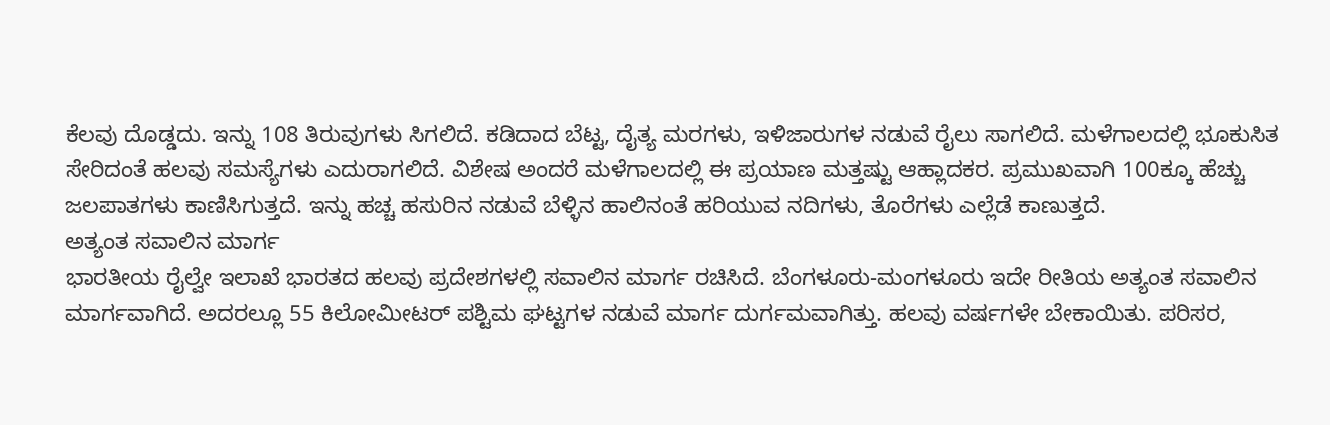ಕೆಲವು ದೊಡ್ಡದು. ಇನ್ನು 108 ತಿರುವುಗಳು ಸಿಗಲಿದೆ. ಕಡಿದಾದ ಬೆಟ್ಟ, ದೈತ್ಯ ಮರಗಳು, ಇಳಿಜಾರುಗಳ ನಡುವೆ ರೈಲು ಸಾಗಲಿದೆ. ಮಳೆಗಾಲದಲ್ಲಿ ಭೂಕುಸಿತ ಸೇರಿದಂತೆ ಹಲವು ಸಮಸ್ಯೆಗಳು ಎದುರಾಗಲಿದೆ. ವಿಶೇಷ ಅಂದರೆ ಮಳೆಗಾಲದಲ್ಲಿ ಈ ಪ್ರಯಾಣ ಮತ್ತಷ್ಟು ಆಹ್ಲಾದಕರ. ಪ್ರಮುಖವಾಗಿ 100ಕ್ಕೂ ಹೆಚ್ಚು ಜಲಪಾತಗಳು ಕಾಣಿಸಿಗುತ್ತದೆ. ಇನ್ನು ಹಚ್ಚ ಹಸುರಿನ ನಡುವೆ ಬೆಳ್ಳಿನ ಹಾಲಿನಂತೆ ಹರಿಯುವ ನದಿಗಳು, ತೊರೆಗಳು ಎಲ್ಲೆಡೆ ಕಾಣುತ್ತದೆ.
ಅತ್ಯಂತ ಸವಾಲಿನ ಮಾರ್ಗ
ಭಾರತೀಯ ರೈಲ್ವೇ ಇಲಾಖೆ ಭಾರತದ ಹಲವು ಪ್ರದೇಶಗಳಲ್ಲಿ ಸವಾಲಿನ ಮಾರ್ಗ ರಚಿಸಿದೆ. ಬೆಂಗಳೂರು-ಮಂಗಳೂರು ಇದೇ ರೀತಿಯ ಅತ್ಯಂತ ಸವಾಲಿನ ಮಾರ್ಗವಾಗಿದೆ. ಅದರಲ್ಲೂ 55 ಕಿಲೋಮೀಟರ್ ಪಶ್ಟಿಮ ಘಟ್ಟಗಳ ನಡುವೆ ಮಾರ್ಗ ದುರ್ಗಮವಾಗಿತ್ತು. ಹಲವು ವರ್ಷಗಳೇ ಬೇಕಾಯಿತು. ಪರಿಸರ,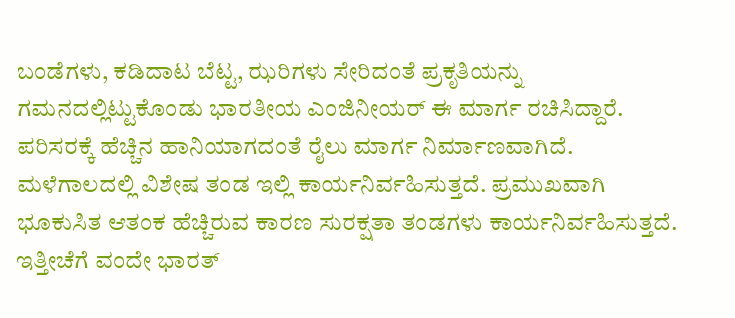ಬಂಡೆಗಳು, ಕಡಿದಾಟ ಬೆಟ್ಟ, ಝರಿಗಳು ಸೇರಿದಂತೆ ಪ್ರಕೃತಿಯನ್ನು ಗಮನದಲ್ಲಿಟ್ಟುಕೊಂಡು ಭಾರತೀಯ ಎಂಜಿನೀಯರ್ ಈ ಮಾರ್ಗ ರಚಿಸಿದ್ದಾರೆ. ಪರಿಸರಕ್ಕೆ ಹೆಚ್ಚಿನ ಹಾನಿಯಾಗದಂತೆ ರೈಲು ಮಾರ್ಗ ನಿರ್ಮಾಣವಾಗಿದೆ.
ಮಳೆಗಾಲದಲ್ಲಿ ವಿಶೇಷ ತಂಡ ಇಲ್ಲಿ ಕಾರ್ಯನಿರ್ವಹಿಸುತ್ತದೆ. ಪ್ರಮುಖವಾಗಿ ಭೂಕುಸಿತ ಆತಂಕ ಹೆಚ್ಚಿರುವ ಕಾರಣ ಸುರಕ್ಷತಾ ತಂಡಗಳು ಕಾರ್ಯನಿರ್ವಹಿಸುತ್ತದೆ. ಇತ್ತೀಚೆಗೆ ವಂದೇ ಭಾರತ್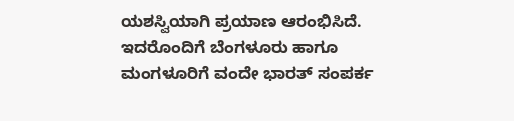ಯಶಸ್ವಿಯಾಗಿ ಪ್ರಯಾಣ ಆರಂಭಿಸಿದೆ. ಇದರೊಂದಿಗೆ ಬೆಂಗಳೂರು ಹಾಗೂ ಮಂಗಳೂರಿಗೆ ವಂದೇ ಭಾರತ್ ಸಂಪರ್ಕ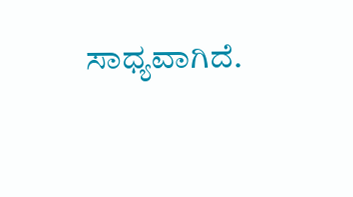ಸಾಧ್ಯವಾಗಿದೆ.